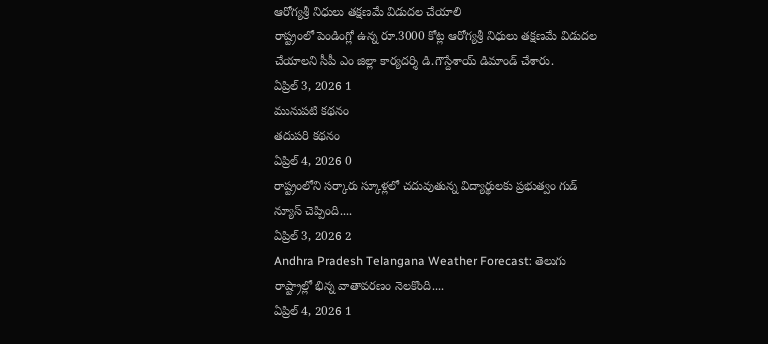ఆరోగ్యశ్రీ నిధులు తక్షణమే విడుదల చేయాలి
రాష్ట్రంలో పెండింగ్లో ఉన్న రూ.3000 కోట్ల ఆరోగ్యశ్రీ నిధులు తక్షణమే విడుదల చేయాలని సీపీ ఎం జిల్లా కార్యదర్శి డి.గౌస్దేశాయ్ డిమాండ్ చేశారు.
ఏప్రిల్ 3, 2026 1
మునుపటి కథనం
తదుపరి కథనం
ఏప్రిల్ 4, 2026 0
రాష్ట్రంలోని సర్కారు స్కూళ్లలో చదువుతున్న విద్యార్థులకు ప్రభుత్వం గుడ్ న్యూస్ చెప్పింది....
ఏప్రిల్ 3, 2026 2
Andhra Pradesh Telangana Weather Forecast: తెలుగు రాష్ట్రాల్లో భిన్న వాతావరణం నెలకొంది....
ఏప్రిల్ 4, 2026 1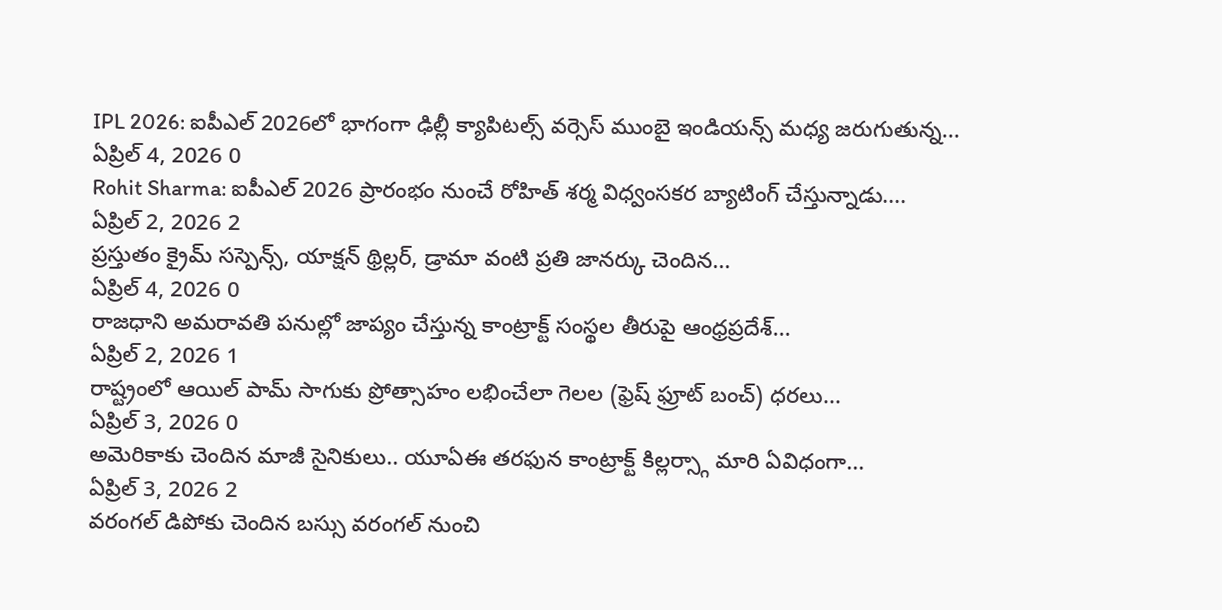IPL 2026: ఐపీఎల్ 2026లో భాగంగా ఢిల్లీ క్యాపిటల్స్ వర్సెస్ ముంబై ఇండియన్స్ మధ్య జరుగుతున్న...
ఏప్రిల్ 4, 2026 0
Rohit Sharma: ఐపీఎల్ 2026 ప్రారంభం నుంచే రోహిత్ శర్మ విధ్వంసకర బ్యాటింగ్ చేస్తున్నాడు....
ఏప్రిల్ 2, 2026 2
ప్రస్తుతం క్రైమ్ సస్పెన్స్, యాక్షన్ థ్రిల్లర్, డ్రామా వంటి ప్రతి జానర్కు చెందిన...
ఏప్రిల్ 4, 2026 0
రాజధాని అమరావతి పనుల్లో జాప్యం చేస్తున్న కాంట్రాక్ట్ సంస్థల తీరుపై ఆంధ్రప్రదేశ్...
ఏప్రిల్ 2, 2026 1
రాష్ట్రంలో ఆయిల్ పామ్ సాగుకు ప్రోత్సాహం లభించేలా గెలల (ఫ్రెష్ ఫ్రూట్ బంచ్) ధరలు...
ఏప్రిల్ 3, 2026 0
అమెరికాకు చెందిన మాజీ సైనికులు.. యూఏఈ తరఫున కాంట్రాక్ట్ కిల్లర్స్గా మారి ఏవిధంగా...
ఏప్రిల్ 3, 2026 2
వరంగల్ డిపోకు చెందిన బస్సు వరంగల్ నుంచి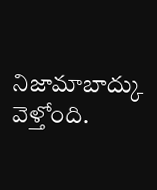నిజామాబాద్కు వెళ్తోంది.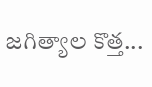జగిత్యాల కొత్త...